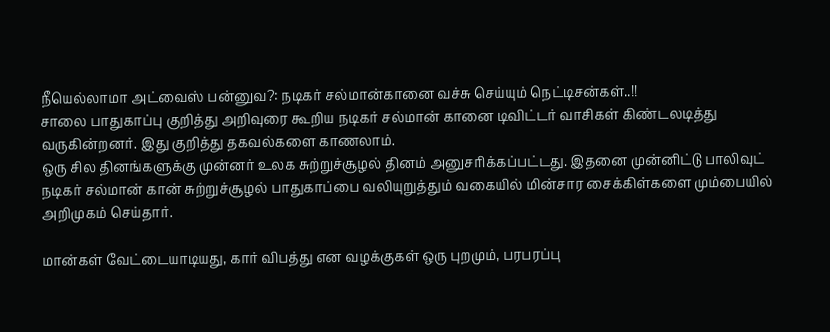நீயெல்லாமா அட்வைஸ் பன்னுவ?: நடிகர் சல்மான்கானை வச்சு செய்யும் நெட்டிசன்கள்..!!
சாலை பாதுகாப்பு குறித்து அறிவுரை கூறிய நடிகர் சல்மான் கானை டிவிட்டர் வாசிகள் கிண்டலடித்து வருகின்றனர். இது குறித்து தகவல்களை காணலாம்.
ஒரு சில தினங்களுக்கு முன்னர் உலக சுற்றுச்சூழல் தினம் அனுசரிக்கப்பட்டது. இதனை முன்னிட்டு பாலிவுட் நடிகர் சல்மான் கான் சுற்றுச்சூழல் பாதுகாப்பை வலியுறுத்தும் வகையில் மின்சார சைக்கிள்களை மும்பையில் அறிமுகம் செய்தார்.

மான்கள் வேட்டையாடியது, கார் விபத்து என வழக்குகள் ஒரு புறமும், பரபரப்பு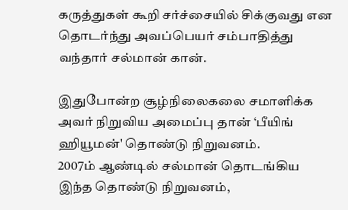கருத்துகள் கூறி சர்ச்சையில் சிக்குவது என தொடர்ந்து அவப்பெயர் சம்பாதித்து வந்தார் சல்மான் கான்.

இதுபோன்ற சூழ்நிலைகலை சமாளிக்க அவர் நிறுவிய அமைப்பு தான் ‘பீயிங் ஹியூமன்' தொண்டு நிறுவனம்.
2007ம் ஆண்டில் சல்மான் தொடங்கிய இந்த தொண்டு நிறுவனம்,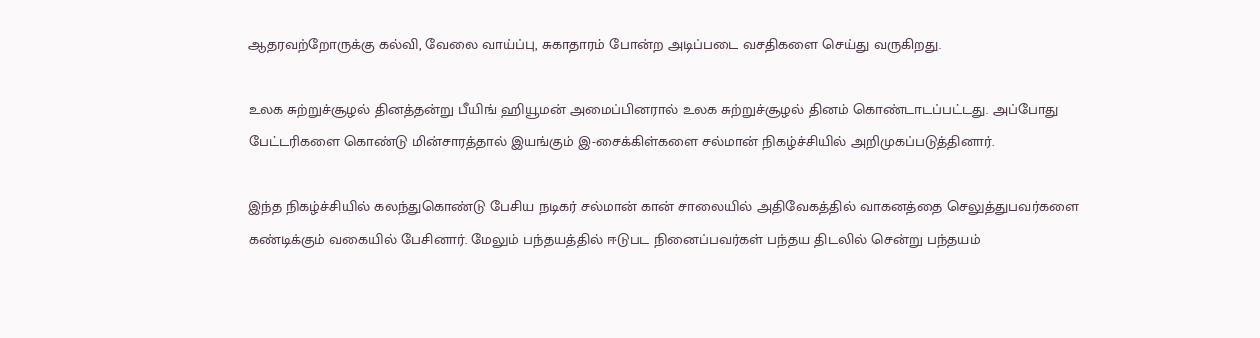ஆதரவற்றோருக்கு கல்வி, வேலை வாய்ப்பு, சுகாதாரம் போன்ற அடிப்படை வசதிகளை செய்து வருகிறது.

உலக சுற்றுச்சூழல் தினத்தன்று பீயிங் ஹியூமன் அமைப்பினரால் உலக சுற்றுச்சூழல் தினம் கொண்டாடப்பட்டது. அப்போது பேட்டரிகளை கொண்டு மின்சாரத்தால் இயங்கும் இ-சைக்கிள்களை சல்மான் நிகழ்ச்சியில் அறிமுகப்படுத்தினார்.

இந்த நிகழ்ச்சியில் கலந்துகொண்டு பேசிய நடிகர் சல்மான் கான் சாலையில் அதிவேகத்தில் வாகனத்தை செலுத்துபவர்களை கண்டிக்கும் வகையில் பேசினார். மேலும் பந்தயத்தில் ஈடுபட நினைப்பவர்கள் பந்தய திடலில் சென்று பந்தயம்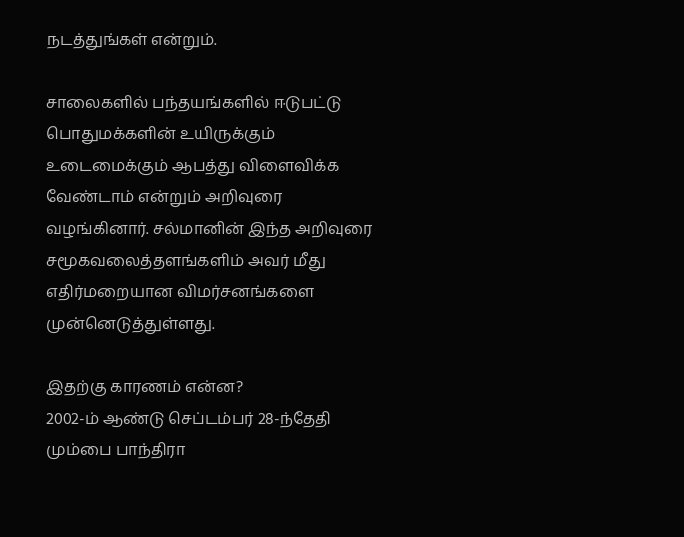நடத்துங்கள் என்றும்.

சாலைகளில் பந்தயங்களில் ஈடுபட்டு பொதுமக்களின் உயிருக்கும் உடைமைக்கும் ஆபத்து விளைவிக்க வேண்டாம் என்றும் அறிவுரை வழங்கினார். சல்மானின் இந்த அறிவுரை சமூகவலைத்தளங்களிம் அவர் மீது எதிர்மறையான விமர்சனங்களை முன்னெடுத்துள்ளது.

இதற்கு காரணம் என்ன?
2002-ம் ஆண்டு செப்டம்பர் 28-ந்தேதி மும்பை பாந்திரா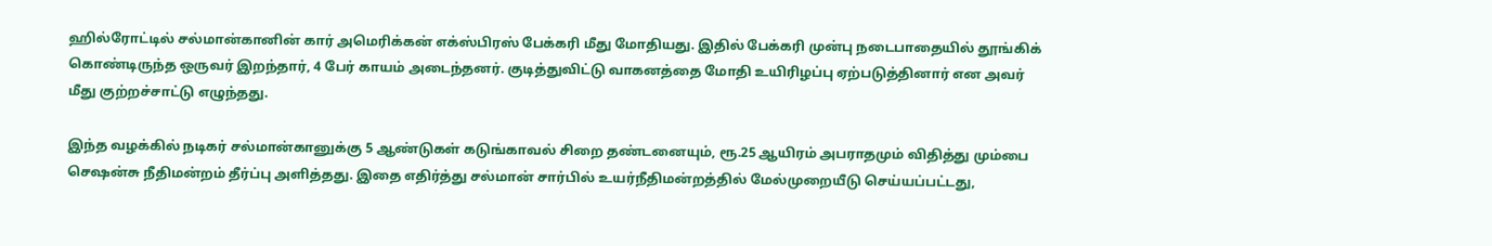ஹில்ரோட்டில் சல்மான்கானின் கார் அமெரிக்கன் எக்ஸ்பிரஸ் பேக்கரி மீது மோதியது. இதில் பேக்கரி முன்பு நடைபாதையில் தூங்கிக் கொண்டிருந்த ஒருவர் இறந்தார், 4 பேர் காயம் அடைந்தனர். குடித்துவிட்டு வாகனத்தை மோதி உயிரிழப்பு ஏற்படுத்தினார் என அவர் மீது குற்றச்சாட்டு எழுந்தது.

இந்த வழக்கில் நடிகர் சல்மான்கானுக்கு 5 ஆண்டுகள் கடுங்காவல் சிறை தண்டனையும், ரூ.25 ஆயிரம் அபராதமும் விதித்து மும்பை செஷன்சு நீதிமன்றம் தீர்ப்பு அளித்தது. இதை எதிர்த்து சல்மான் சார்பில் உயர்நீதிமன்றத்தில் மேல்முறையீடு செய்யப்பட்டது,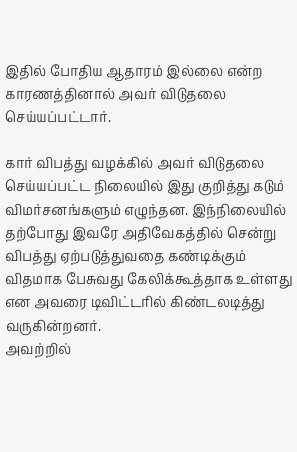இதில் போதிய ஆதாரம் இல்லை என்ற காரணத்தினால் அவர் விடுதலை செய்யப்பட்டார்.

கார் விபத்து வழக்கில் அவர் விடுதலை செய்யப்பட்ட நிலையில் இது குறித்து கடும் விமர்சனங்களும் எழுந்தன. இந்நிலையில் தற்போது இவரே அதிவேகத்தில் சென்று விபத்து ஏற்படுத்துவதை கண்டிக்கும் விதமாக பேசுவது கேலிக்கூத்தாக உள்ளது என அவரை டிவிட்டரில் கிண்டலடித்து வருகின்றனர்.
அவற்றில்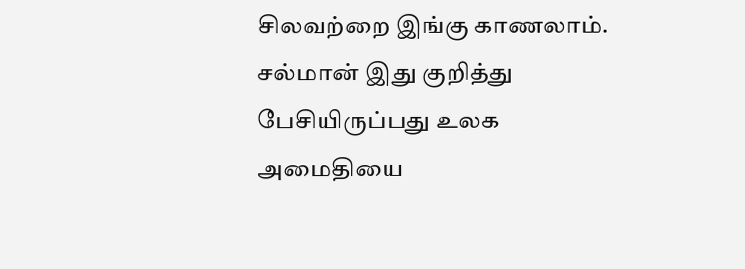சிலவற்றை இங்கு காணலாம்.
சல்மான் இது குறித்து பேசியிருப்பது உலக அமைதியை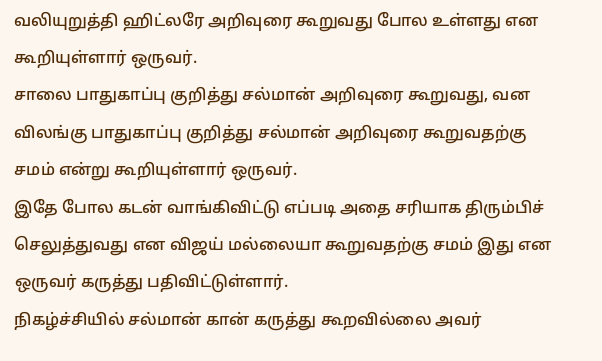வலியுறுத்தி ஹிட்லரே அறிவுரை கூறுவது போல உள்ளது என கூறியுள்ளார் ஒருவர்.
சாலை பாதுகாப்பு குறித்து சல்மான் அறிவுரை கூறுவது, வன விலங்கு பாதுகாப்பு குறித்து சல்மான் அறிவுரை கூறுவதற்கு சமம் என்று கூறியுள்ளார் ஒருவர்.
இதே போல கடன் வாங்கிவிட்டு எப்படி அதை சரியாக திரும்பிச் செலுத்துவது என விஜய் மல்லையா கூறுவதற்கு சமம் இது என ஒருவர் கருத்து பதிவிட்டுள்ளார்.
நிகழ்ச்சியில் சல்மான் கான் கருத்து கூறவில்லை அவர்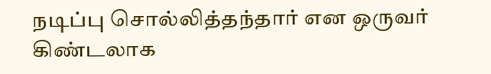நடிப்பு சொல்லித்தந்தார் என ஒருவர் கிண்டலாக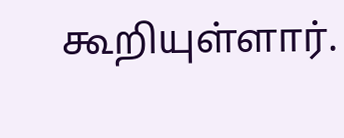கூறியுள்ளார்.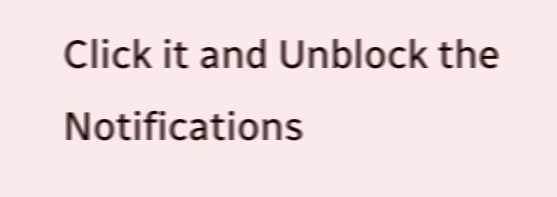Click it and Unblock the Notifications